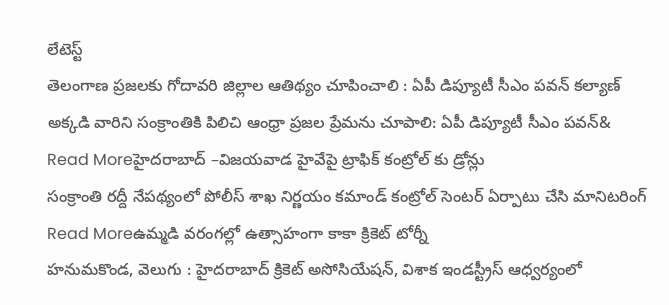లేటెస్ట్
తెలంగాణ ప్రజలకు గోదావరి జిల్లాల ఆతిథ్యం చూపించాలి : ఏపీ డిప్యూటీ సీఎం పవన్ కల్యాణ్
అక్కడి వారిని సంక్రాంతికి పిలిచి ఆంధ్రా ప్రజల ప్రేమను చూపాలి: ఏపీ డిప్యూటీ సీఎం పవన్&
Read Moreహైదరాబాద్ –విజయవాడ హైవేపై ట్రాఫిక్ కంట్రోల్ కు డ్రోన్లు
సంక్రాంతి రద్దీ నేపథ్యంలో పోలీస్ శాఖ నిర్ణయం కమాండ్ కంట్రోల్ సెంటర్ ఏర్పాటు చేసి మానిటరింగ్
Read Moreఉమ్మడి వరంగల్లో ఉత్సాహంగా కాకా క్రికెట్ టోర్నీ
హనుమకొండ, వెలుగు : హైదరాబాద్ క్రికెట్ అసోసియేషన్, విశాక ఇండస్ట్రీస్ ఆధ్వర్యంలో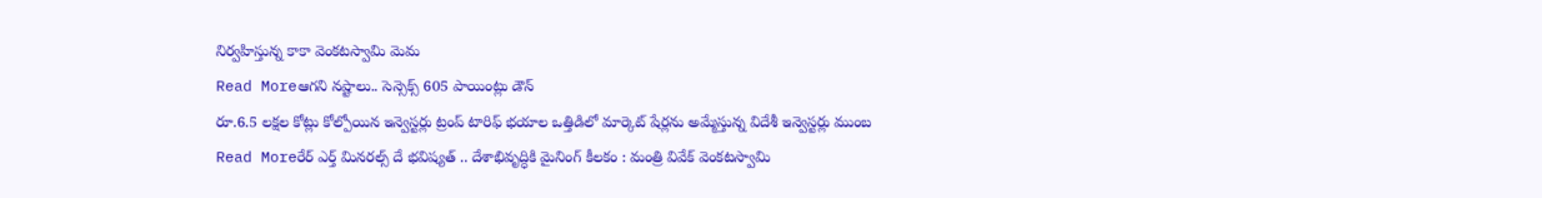నిర్వహిస్తున్న కాకా వెంకటస్వామి మెమ
Read Moreఆగని నష్టాలు.. సెన్సెక్స్ 605 పాయింట్లు డౌన్
రూ.6.5 లక్షల కోట్లు కోల్పోయిన ఇన్వెస్టర్లు ట్రంప్ టారిఫ్ భయాల ఒత్తిడిలో మార్కెట్ షేర్లను అమ్మేస్తున్న విదేశీ ఇన్వెస్టర్లు ముంబ
Read Moreరేర్ ఎర్త్ మినరల్స్ దే భవిష్యత్ .. దేశాభివృద్ధికి మైనింగ్ కీలకం : మంత్రి వివేక్ వెంకటస్వామి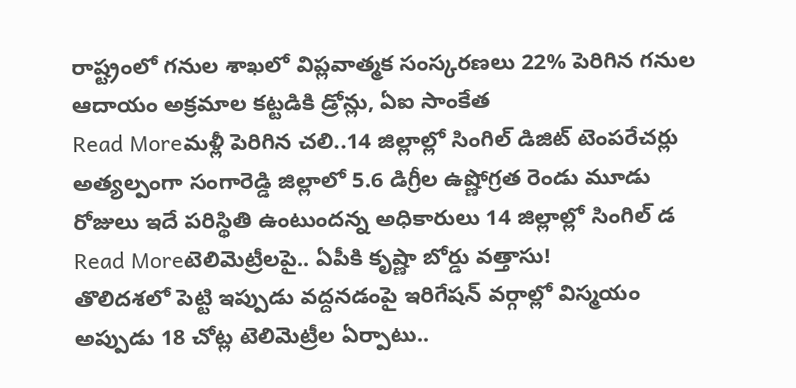రాష్ట్రంలో గనుల శాఖలో విప్లవాత్మక సంస్కరణలు 22% పెరిగిన గనుల ఆదాయం అక్రమాల కట్టడికి డ్రోన్లు, ఏఐ సాంకేత
Read Moreమళ్లీ పెరిగిన చలి..14 జిల్లాల్లో సింగిల్ డిజిట్ టెంపరేచర్లు
అత్యల్పంగా సంగారెడ్డి జిల్లాలో 5.6 డిగ్రీల ఉష్ణోగ్రత రెండు మూడు రోజులు ఇదే పరిస్థితి ఉంటుందన్న అధికారులు 14 జిల్లాల్లో సింగిల్ డ
Read Moreటెలిమెట్రీలపై.. ఏపీకి కృష్ణా బోర్డు వత్తాసు!
తొలిదశలో పెట్టి ఇప్పుడు వద్దనడంపై ఇరిగేషన్ వర్గాల్లో విస్మయం అప్పుడు 18 చోట్ల టెలిమెట్రీల ఏర్పాటు..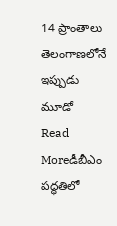14 ప్రాంతాలు తెలంగాణలోనే ఇప్పుడు మూడో
Read Moreడీబీఎం పద్ధతిలో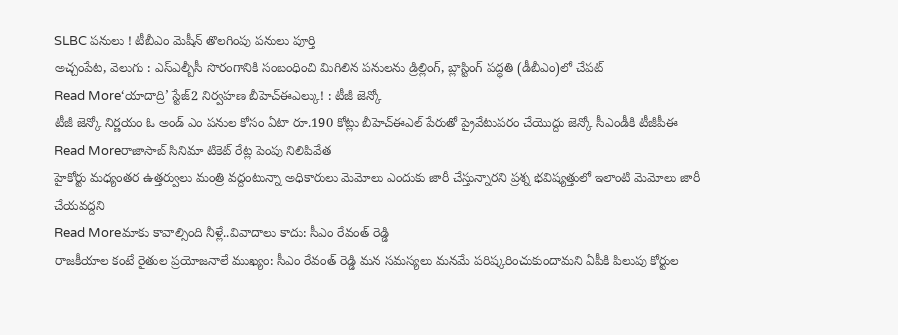SLBC పనులు ! టీబీఎం మెషీన్ తొలగింపు పనులు పూర్తి
అచ్చంపేట, వెలుగు : ఎస్ఎల్బీసీ సొరంగానికి సంబంధించి మిగిలిన పనులను డ్రిల్లింగ్, బ్లాస్టింగ్ పద్ధతి (డీబీఎం)లో చేపట్
Read More‘యాదాద్రి’ స్టేజ్2 నిర్వహణ బీహెచ్ఈఎల్కు! : టీజీ జెన్కో
టీజీ జెన్కో నిర్ణయం ఓ అండ్ ఎం పనుల కోసం ఏటా రూ.190 కోట్లు బీహెచ్ఈఎల్ పేరుతో ప్రైవేటుపరం చేయొద్దు జెన్కో సీఎండీకి టీజీపీఈ
Read Moreరాజాసాబ్ సినిమా టికెట్ రేట్ల పెంపు నిలిపివేత
హైకోర్టు మధ్యంతర ఉత్తర్వులు మంత్రి వద్దంటున్నా అధికారులు మెమోలు ఎందుకు జారీ చేస్తున్నారని ప్రశ్న భవిష్యత్తులో ఇలాంటి మెమోలు జారీ చేయవద్దని
Read Moreమాకు కావాల్సింది నీళ్లే..వివాదాలు కాదు: సీఎం రేవంత్ రెడ్డి
రాజకీయాల కంటే రైతుల ప్రయోజనాలే ముఖ్యం: సీఎం రేవంత్ రెడ్డి మన సమస్యలు మనమే పరిష్కరించుకుందామని ఏపీకి పిలుపు కోర్టుల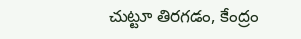చుట్టూ తిరగడం, కేంద్రం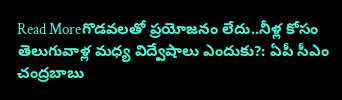Read Moreగొడవలతో ప్రయోజనం లేదు..నీళ్ల కోసం తెలుగువాళ్ల మధ్య విద్వేషాలు ఎందుకు?: ఏపీ సీఎం చంద్రబాబు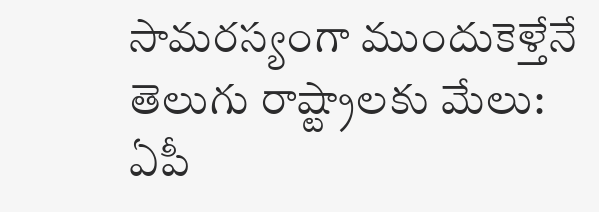సామరస్యంగా ముందుకెళ్తేనే తెలుగు రాష్ట్రాలకు మేలు: ఏపీ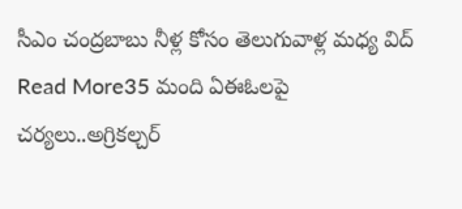సీఎం చంద్రబాబు నీళ్ల కోసం తెలుగువాళ్ల మధ్య విద్
Read More35 మంది ఏఈఓలపై చర్యలు..అగ్రికల్చర్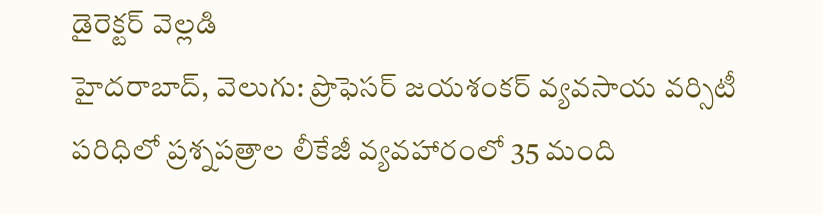డైరెక్టర్ వెల్లడి
హైదరాబాద్, వెలుగు: ప్రొఫెసర్ జయశంకర్ వ్యవసాయ వర్సిటీ పరిధిలో ప్రశ్నపత్రాల లీకేజీ వ్యవహారంలో 35 మంది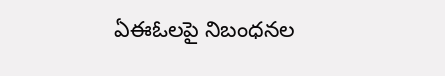ఏఈఓలపై నిబంధనల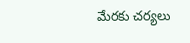మేరకు చర్యలు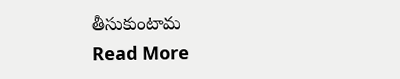తీసుకుంటామ
Read More